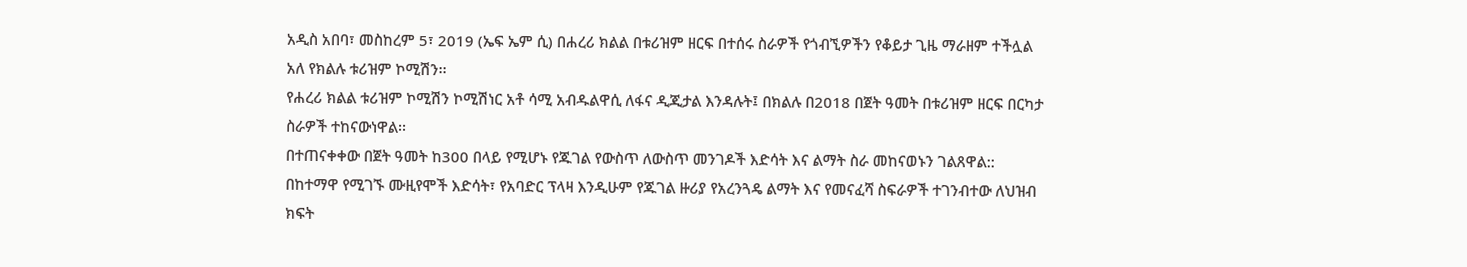አዲስ አበባ፣ መስከረም 5፣ 2019 (ኤፍ ኤም ሲ) በሐረሪ ክልል በቱሪዝም ዘርፍ በተሰሩ ስራዎች የጎብኚዎችን የቆይታ ጊዜ ማራዘም ተችሏል አለ የክልሉ ቱሪዝም ኮሚሽን፡፡
የሐረሪ ክልል ቱሪዝም ኮሚሽን ኮሚሽነር አቶ ሳሚ አብዱልዋሲ ለፋና ዲጂታል እንዳሉት፤ በክልሉ በ2018 በጀት ዓመት በቱሪዝም ዘርፍ በርካታ ስራዎች ተከናውነዋል፡፡
በተጠናቀቀው በጀት ዓመት ከ300 በላይ የሚሆኑ የጁገል የውስጥ ለውስጥ መንገዶች እድሳት እና ልማት ስራ መከናወኑን ገልጸዋል::
በከተማዋ የሚገኙ ሙዚየሞች እድሳት፣ የአባድር ፕላዛ እንዲሁም የጁገል ዙሪያ የአረንጓዴ ልማት እና የመናፈሻ ስፍራዎች ተገንብተው ለህዝብ ክፍት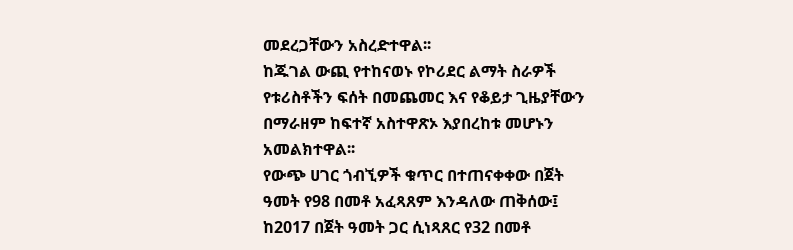መደረጋቸውን አስረድተዋል፡፡
ከጁገል ውጪ የተከናወኑ የኮሪደር ልማት ስራዎች የቱሪስቶችን ፍሰት በመጨመር እና የቆይታ ጊዜያቸውን በማራዘም ከፍተኛ አስተዋጽኦ እያበረከቱ መሆኑን አመልክተዋል፡፡
የውጭ ሀገር ጎብኚዎች ቁጥር በተጠናቀቀው በጀት ዓመት የ98 በመቶ አፈጻጸም እንዳለው ጠቅሰው፤ ከ2017 በጀት ዓመት ጋር ሲነጻጸር የ32 በመቶ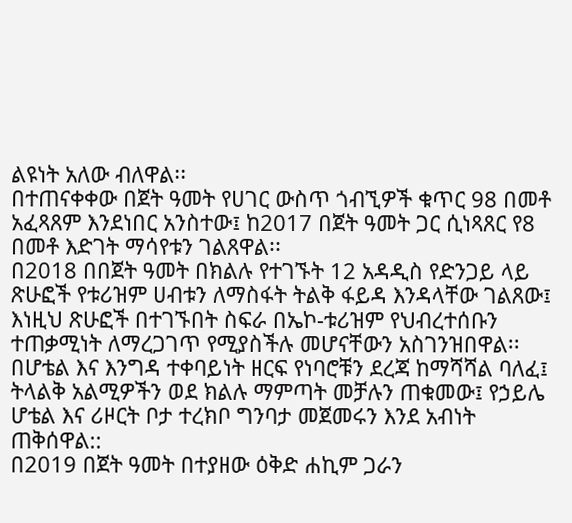ልዩነት አለው ብለዋል፡፡
በተጠናቀቀው በጀት ዓመት የሀገር ውስጥ ጎብኚዎች ቁጥር 98 በመቶ አፈጻጸም እንደነበር አንስተው፤ ከ2017 በጀት ዓመት ጋር ሲነጻጸር የ8 በመቶ እድገት ማሳየቱን ገልጸዋል፡፡
በ2018 በበጀት ዓመት በክልሉ የተገኙት 12 አዳዲስ የድንጋይ ላይ ጽሁፎች የቱሪዝም ሀብቱን ለማስፋት ትልቅ ፋይዳ እንዳላቸው ገልጸው፤ እነዚህ ጽሁፎች በተገኙበት ስፍራ በኤኮ-ቱሪዝም የህብረተሰቡን ተጠቃሚነት ለማረጋገጥ የሚያስችሉ መሆናቸውን አስገንዝበዋል፡፡
በሆቴል እና እንግዳ ተቀባይነት ዘርፍ የነባሮቹን ደረጃ ከማሻሻል ባለፈ፤ ትላልቅ አልሚዎችን ወደ ክልሉ ማምጣት መቻሉን ጠቁመው፤ የኃይሌ ሆቴል እና ሪዞርት ቦታ ተረክቦ ግንባታ መጀመሩን እንደ አብነት ጠቅሰዋል::
በ2019 በጀት ዓመት በተያዘው ዕቅድ ሐኪም ጋራን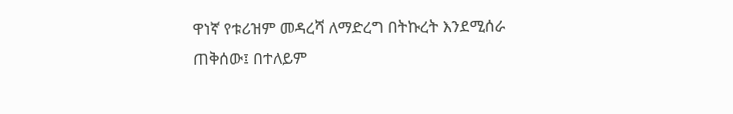ዋነኛ የቱሪዝም መዳረሻ ለማድረግ በትኩረት እንደሚሰራ ጠቅሰው፤ በተለይም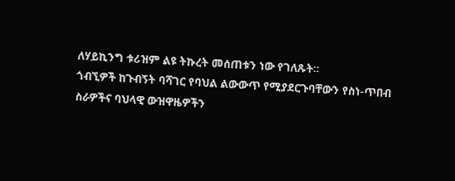ለሃይኪንግ ቱሪዝም ልዩ ትኩረት መሰጠቱን ነው የገለጹት፡፡
ጎብኚዎች ከጉብኝት ባሻገር የባህል ልውውጥ የሚያደርጉባቸውን የስነ-ጥበብ ስራዎችና ባህላዊ ውዝዋዜዎችን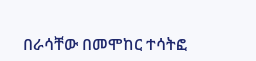በራሳቸው በመሞከር ተሳትፎ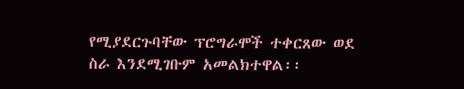የሚያደርጉባቸው ፕሮግራሞች ተቀርጸው ወደ ስራ እንደሚገቡም አመልክተዋል፡፡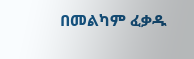በመልካም ፈቃዱ